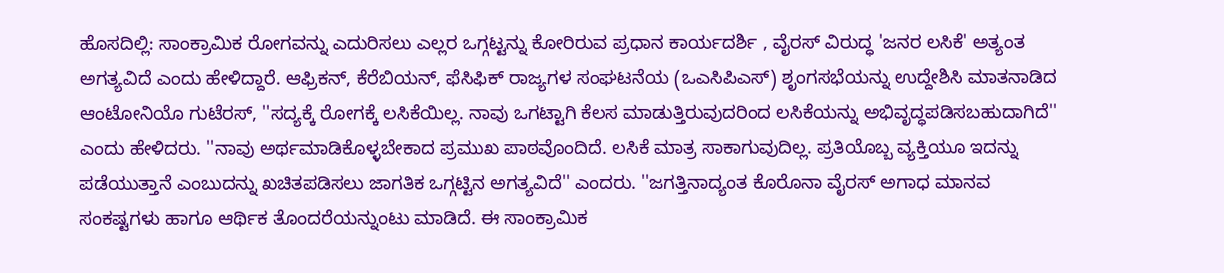ಹೊಸದಿಲ್ಲಿ: ಸಾಂಕ್ರಾಮಿಕ ರೋಗವನ್ನು ಎದುರಿಸಲು ಎಲ್ಲರ ಒಗ್ಗಟ್ಟನ್ನು ಕೋರಿರುವ ಪ್ರಧಾನ ಕಾರ್ಯದರ್ಶಿ , ವೈರಸ್ ವಿರುದ್ಧ 'ಜನರ ಲಸಿಕೆ' ಅತ್ಯಂತ ಅಗತ್ಯವಿದೆ ಎಂದು ಹೇಳಿದ್ದಾರೆ. ಆಫ್ರಿಕನ್, ಕೆರೆಬಿಯನ್, ಫೆಸಿಫಿಕ್ ರಾಜ್ಯಗಳ ಸಂಘಟನೆಯ (ಒಎಸಿಪಿಎಸ್) ಶೃಂಗಸಭೆಯನ್ನು ಉದ್ದೇಶಿಸಿ ಮಾತನಾಡಿದ ಆಂಟೋನಿಯೊ ಗುಟೆರಸ್, ''ಸದ್ಯಕ್ಕೆ ರೋಗಕ್ಕೆ ಲಸಿಕೆಯಿಲ್ಲ. ನಾವು ಒಗಟ್ಟಾಗಿ ಕೆಲಸ ಮಾಡುತ್ತಿರುವುದರಿಂದ ಲಸಿಕೆಯನ್ನು ಅಭಿವೃದ್ಧಪಡಿಸಬಹುದಾಗಿದೆ'' ಎಂದು ಹೇಳಿದರು. ''ನಾವು ಅರ್ಥಮಾಡಿಕೊಳ್ಳಬೇಕಾದ ಪ್ರಮುಖ ಪಾಠವೊಂದಿದೆ. ಲಸಿಕೆ ಮಾತ್ರ ಸಾಕಾಗುವುದಿಲ್ಲ. ಪ್ರತಿಯೊಬ್ಬ ವ್ಯಕ್ತಿಯೂ ಇದನ್ನು ಪಡೆಯುತ್ತಾನೆ ಎಂಬುದನ್ನು ಖಚಿತಪಡಿಸಲು ಜಾಗತಿಕ ಒಗ್ಗಟ್ಟಿನ ಅಗತ್ಯವಿದೆ'' ಎಂದರು. ''ಜಗತ್ತಿನಾದ್ಯಂತ ಕೊರೊನಾ ವೈರಸ್ ಅಗಾಧ ಮಾನವ ಸಂಕಷ್ಟಗಳು ಹಾಗೂ ಆರ್ಥಿಕ ತೊಂದರೆಯನ್ನುಂಟು ಮಾಡಿದೆ. ಈ ಸಾಂಕ್ರಾಮಿಕ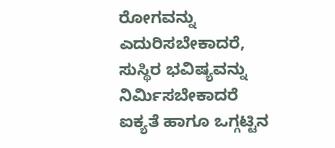ರೋಗವನ್ನು ಎದುರಿಸಬೇಕಾದರೆ, ಸುಸ್ಥಿರ ಭವಿಷ್ಯವನ್ನು ನಿರ್ಮಿಸಬೇಕಾದರೆ ಐಕ್ಯತೆ ಹಾಗೂ ಒಗ್ಗಟ್ಟಿನ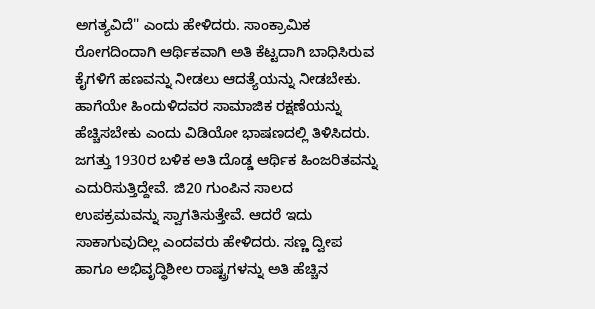ಅಗತ್ಯವಿದೆ'' ಎಂದು ಹೇಳಿದರು. ಸಾಂಕ್ರಾಮಿಕ ರೋಗದಿಂದಾಗಿ ಆರ್ಥಿಕವಾಗಿ ಅತಿ ಕೆಟ್ಟದಾಗಿ ಬಾಧಿಸಿರುವ ಕೈಗಳಿಗೆ ಹಣವನ್ನು ನೀಡಲು ಆದತ್ಯೆಯನ್ನು ನೀಡಬೇಕು. ಹಾಗೆಯೇ ಹಿಂದುಳಿದವರ ಸಾಮಾಜಿಕ ರಕ್ಷಣೆಯನ್ನು ಹೆಚ್ಚಿಸಬೇಕು ಎಂದು ವಿಡಿಯೋ ಭಾಷಣದಲ್ಲಿ ತಿಳಿಸಿದರು. ಜಗತ್ತು 1930ರ ಬಳಿಕ ಅತಿ ದೊಡ್ಡ ಆರ್ಥಿಕ ಹಿಂಜರಿತವನ್ನು ಎದುರಿಸುತ್ತಿದ್ದೇವೆ. ಜಿ20 ಗುಂಪಿನ ಸಾಲದ ಉಪಕ್ರಮವನ್ನು ಸ್ವಾಗತಿಸುತ್ತೇವೆ. ಆದರೆ ಇದು ಸಾಕಾಗುವುದಿಲ್ಲ ಎಂದವರು ಹೇಳಿದರು. ಸಣ್ಣ ದ್ವೀಪ ಹಾಗೂ ಅಭಿವೃದ್ಧಿಶೀಲ ರಾಷ್ಟ್ರಗಳನ್ನು ಅತಿ ಹೆಚ್ಚಿನ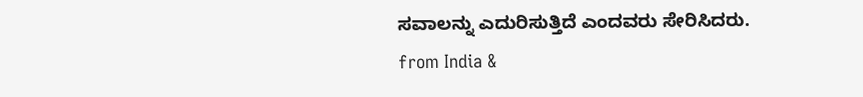ಸವಾಲನ್ನು ಎದುರಿಸುತ್ತಿದೆ ಎಂದವರು ಸೇರಿಸಿದರು.
from India &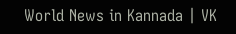World News in Kannada | VK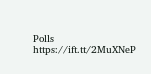Polls https://ift.tt/2MuXNeP